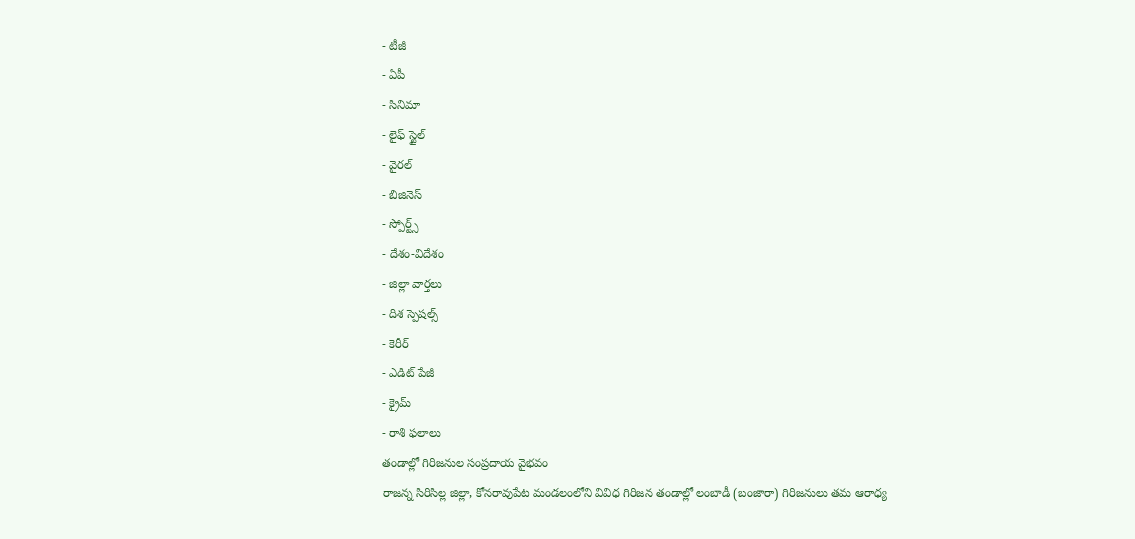- టీజీ
- ఏపీ
- సినిమా
- లైఫ్ స్టైల్
- వైరల్
- బిజినెస్
- స్పోర్ట్స్
- దేశం-విదేశం
- జిల్లా వార్తలు
- దిశ స్పెషల్స్
- కెరీర్
- ఎడిట్ పేజీ
- క్రైమ్
- రాశి ఫలాలు
తండాల్లో గిరిజనుల సంప్రదాయ వైభవం
రాజన్న సిరిసిల్ల జిల్లా, కోనరావుపేట మండలంలోని వివిధ గిరిజన తండాల్లో లంబాడీ (బంజారా) గిరిజనులు తమ ఆరాధ్య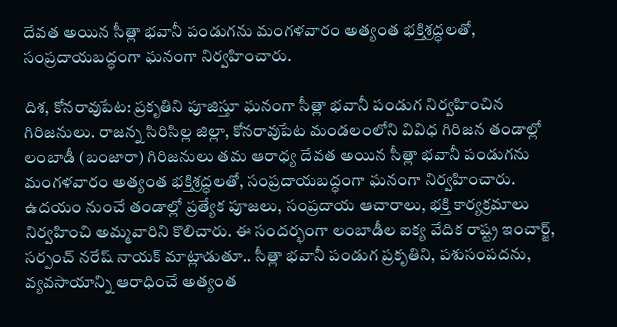దేవత అయిన సీత్లా భవానీ పండుగను మంగళవారం అత్యంత భక్తిశ్రద్ధలతో, సంప్రదాయబద్ధంగా ఘనంగా నిర్వహించారు.

దిశ, కోనరావుపేట: ప్రకృతిని పూజిస్తూ ఘనంగా సీత్లా భవానీ పండుగ నిర్వహించిన గిరిజనులు. రాజన్న సిరిసిల్ల జిల్లా, కోనరావుపేట మండలంలోని వివిధ గిరిజన తండాల్లో లంబాడీ (బంజారా) గిరిజనులు తమ ఆరాధ్య దేవత అయిన సీత్లా భవానీ పండుగను మంగళవారం అత్యంత భక్తిశ్రద్ధలతో, సంప్రదాయబద్ధంగా ఘనంగా నిర్వహించారు. ఉదయం నుంచే తండాల్లో ప్రత్యేక పూజలు, సంప్రదాయ ఆచారాలు, భక్తి కార్యక్రమాలు నిర్వహించి అమ్మవారిని కొలిచారు. ఈ సందర్భంగా లంబాడీల ఐక్య వేదిక రాష్ట్ర ఇంచార్జ్, సర్పంచ్ నరేష్ నాయక్ మాట్లాడుతూ.. సీత్లా భవానీ పండుగ ప్రకృతిని, పశుసంపదను, వ్యవసాయాన్ని ఆరాధించే అత్యంత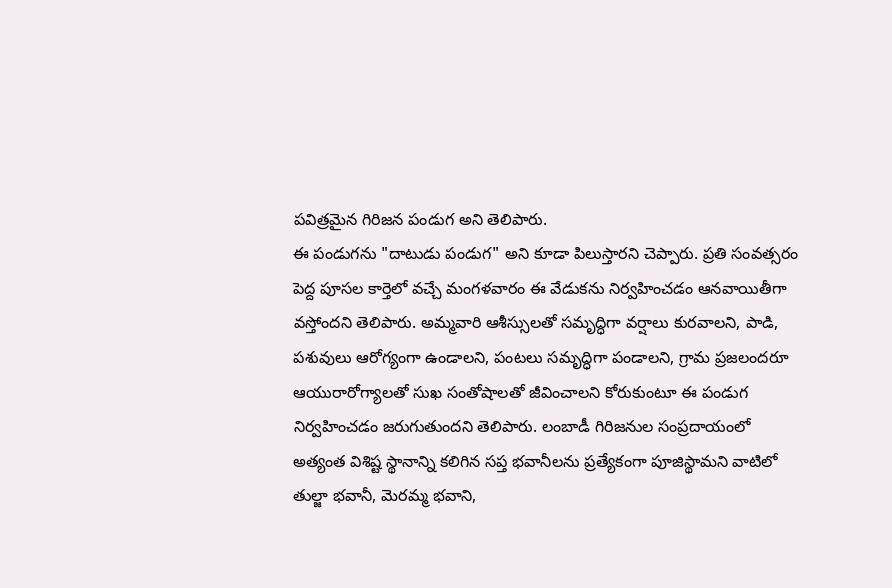పవిత్రమైన గిరిజన పండుగ అని తెలిపారు.
ఈ పండుగను "దాటుడు పండుగ" అని కూడా పిలుస్తారని చెప్పారు. ప్రతి సంవత్సరం పెద్ద పూసల కార్తెలో వచ్చే మంగళవారం ఈ వేడుకను నిర్వహించడం ఆనవాయితీగా వస్తోందని తెలిపారు. అమ్మవారి ఆశీస్సులతో సమృద్ధిగా వర్షాలు కురవాలని, పాడి, పశువులు ఆరోగ్యంగా ఉండాలని, పంటలు సమృద్ధిగా పండాలని, గ్రామ ప్రజలందరూ ఆయురారోగ్యాలతో సుఖ సంతోషాలతో జీవించాలని కోరుకుంటూ ఈ పండుగ నిర్వహించడం జరుగుతుందని తెలిపారు. లంబాడీ గిరిజనుల సంప్రదాయంలో అత్యంత విశిష్ట స్థానాన్ని కలిగిన సప్త భవానీలను ప్రత్యేకంగా పూజిస్థామని వాటిలో తుల్జా భవానీ, మెరమ్మ భవాని,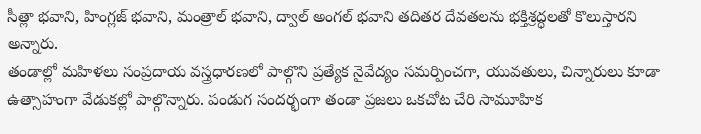సీత్లా భవాని, హింగ్లజ్ భవాని, మంత్రాల్ భవాని, ద్వాల్ అంగల్ భవాని తదితర దేవతలను భక్తిశ్రద్ధలతో కొలుస్తారని అన్నారు.
తండాల్లో మహిళలు సంప్రదాయ వస్త్రధారణలో పాల్గొని ప్రత్యేక నైవేద్యం సమర్పించగా, యువతులు, చిన్నారులు కూడా ఉత్సాహంగా వేడుకల్లో పాల్గొన్నారు. పండుగ సందర్భంగా తండా ప్రజలు ఒకచోట చేరి సామూహిక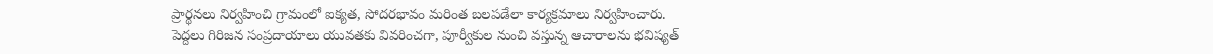ప్రార్థనలు నిర్వహించి గ్రామంలో ఐక్యత, సోదరభావం మరింత బలపడేలా కార్యక్రమాలు నిర్వహించారు. పెద్దలు గిరిజన సంప్రదాయాలు యువతకు వివరించగా, పూర్వీకుల నుంచి వస్తున్న ఆచారాలను భవిష్యత్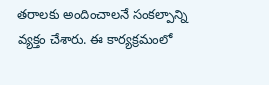తరాలకు అందించాలనే సంకల్పాన్ని వ్యక్తం చేశారు. ఈ కార్యక్రమంలో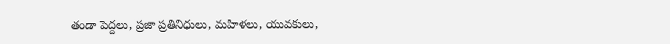తండా పెద్దలు, ప్రజా ప్రతినిధులు, మహిళలు, యువకులు,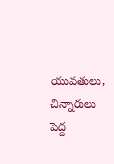యువతులు, చిన్నారులు పెద్ద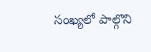సంఖ్యలో పాల్గొని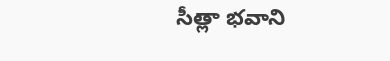సీత్లా భవాని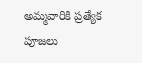అమ్మవారికి ప్రత్యేక పూజలు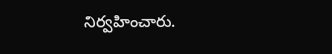నిర్వహించారు.